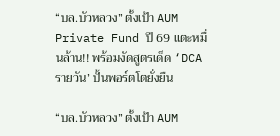“บล.บัวหลวง” ตั้งเป้า AUM Private Fund ปี 69 แตะหมื่นล้าน!! พร้อมงัดสูตรเด็ด ‘DCA รายวัน’ ปั้นพอร์ตโตยั่งยืน

“บล.บัวหลวง” ตั้งเป้า AUM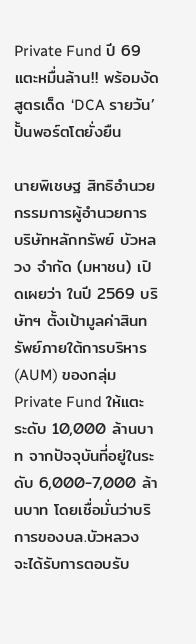Private Fund ปี 69 แตะหมื่นล้าน!! พร้อมงัดสูตรเด็ด ‘DCA รายวัน’ ปั้นพอร์ตโตยั่งยืน

นายพิเชษฐ สิทธิอำนวย กรรมการผู้อำนวยการ บริษัทหลักทรัพย์ บัวหลวง จำกัด (มหาชน) เปิดเผยว่า ในปี 2569 บริษัทฯ ตั้งเป้ามูลค่าสินทรัพย์ภายใต้การบริหาร (AUM) ของกลุ่ม Private Fund ให้แตะระดับ 10,000 ล้านบาท จากปัจจุบันที่อยู่ในระดับ 6,000-7,000 ล้านบาท โดยเชื่อมั่นว่าบริการของบล.บัวหลวง จะได้รับการตอบรับ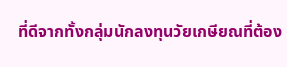ที่ดีจากทั้งกลุ่มนักลงทุนวัยเกษียณที่ต้อง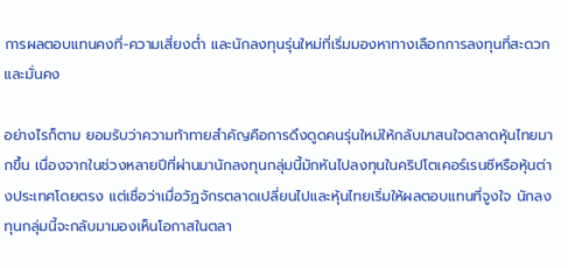การผลตอบแทนคงที่-ความเสี่ยงต่ำ และนักลงทุนรุ่นใหม่ที่เริ่มมองหาทางเลือกการลงทุนที่สะดวกและมั่นคง

อย่างไรก็ตาม ยอมรับว่าความท้าทายสำคัญคือการดึงดูดคนรุ่นใหม่ให้กลับมาสนใจตลาดหุ้นไทยมากขึ้น เนื่องจากในช่วงหลายปีที่ผ่านมานักลงทุนกลุ่มนี้มักหันไปลงทุนในคริปโตเคอร์เรนซีหรือหุ้นต่างประเทศโดยตรง แต่เชื่อว่าเมื่อวัฏจักรตลาดเปลี่ยนไปและหุ้นไทยเริ่มให้ผลตอบแทนที่จูงใจ นักลงทุนกลุ่มนี้จะกลับมามองเห็นโอกาสในตลา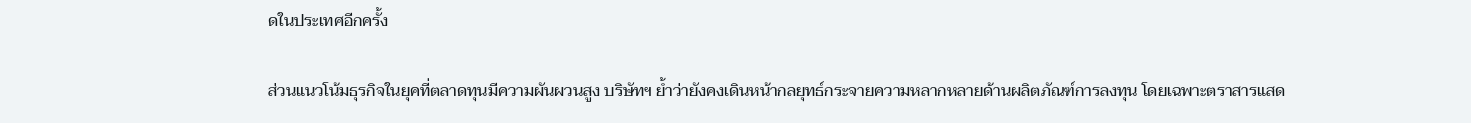ดในประเทศอีกครั้ง

ส่วนแนวโน้มธุรกิจในยุคที่ตลาดทุนมีความผันผวนสูง บริษัทฯ ย้ำว่ายังคงเดินหน้ากลยุทธ์กระจายความหลากหลายด้านผลิตภัณฑ์การลงทุน โดยเฉพาะตราสารแสด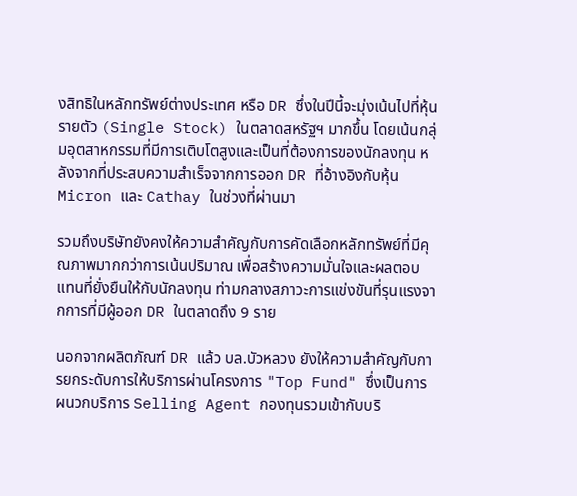งสิทธิในหลักทรัพย์ต่างประเทศ หรือ DR ซึ่งในปีนี้จะมุ่งเน้นไปที่หุ้นรายตัว (Single Stock) ในตลาดสหรัฐฯ มากขึ้น โดยเน้นกลุ่มอุตสาหกรรมที่มีการเติบโตสูงและเป็นที่ต้องการของนักลงทุน หลังจากที่ประสบความสำเร็จจากการออก DR ที่อ้างอิงกับหุ้น Micron และ Cathay ในช่วงที่ผ่านมา

รวมถึงบริษัทยังคงให้ความสำคัญกับการคัดเลือกหลักทรัพย์ที่มีคุณภาพมากกว่าการเน้นปริมาณ เพื่อสร้างความมั่นใจและผลตอบแทนที่ยั่งยืนให้กับนักลงทุน ท่ามกลางสภาวะการแข่งขันที่รุนแรงจากการที่มีผู้ออก DR ในตลาดถึง 9 ราย

นอกจากผลิตภัณฑ์ DR แล้ว บล.บัวหลวง ยังให้ความสำคัญกับการยกระดับการให้บริการผ่านโครงการ "Top Fund" ซึ่งเป็นการผนวกบริการ Selling Agent กองทุนรวมเข้ากับบริ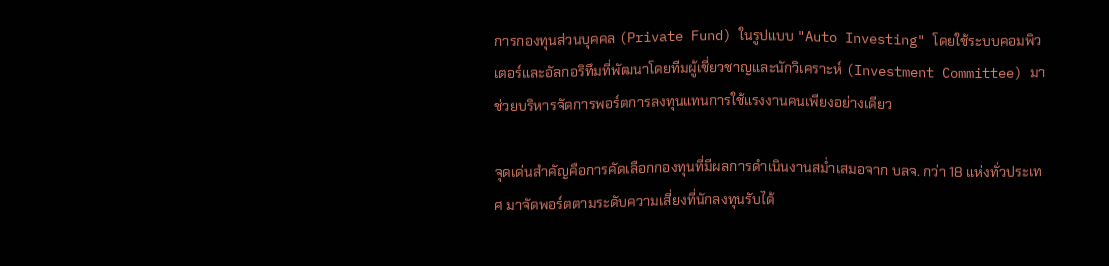การกองทุนส่วนบุคคล (Private Fund) ในรูปแบบ "Auto Investing" โดยใช้ระบบคอมพิวเตอร์และอัลกอริทึมที่พัฒนาโดยทีมผู้เชี่ยวชาญและนักวิเคราะห์ (Investment Committee) มาช่วยบริหารจัดการพอร์ตการลงทุนแทนการใช้แรงงานคนเพียงอย่างเดียว

จุดเด่นสำคัญคือการคัดเลือกกองทุนที่มีผลการดำเนินงานสม่ำเสมอจาก บลจ. กว่า 18 แห่งทั่วประเทศ มาจัดพอร์ตตามระดับความเสี่ยงที่นักลงทุนรับได้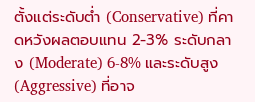ตั้งแต่ระดับต่ำ (Conservative) ที่คาดหวังผลตอบแทน 2-3% ระดับกลาง (Moderate) 6-8% และระดับสูง (Aggressive) ที่อาจ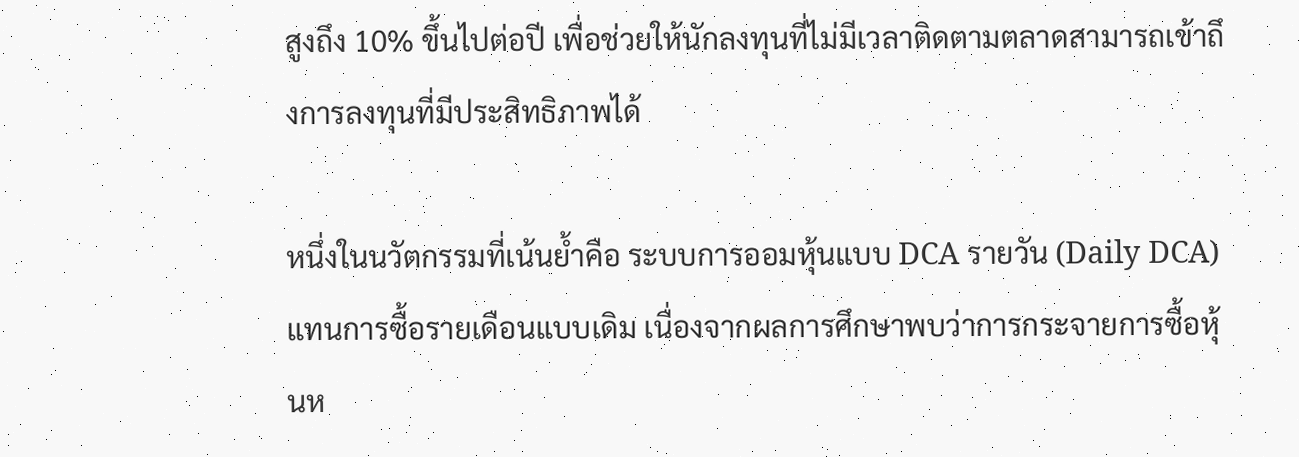สูงถึง 10% ขึ้นไปต่อปี เพื่อช่วยให้นักลงทุนที่ไม่มีเวลาติดตามตลาดสามารถเข้าถึงการลงทุนที่มีประสิทธิภาพได้

หนึ่งในนวัตกรรมที่เน้นย้ำคือ ระบบการออมหุ้นแบบ DCA รายวัน (Daily DCA) แทนการซื้อรายเดือนแบบเดิม เนื่องจากผลการศึกษาพบว่าการกระจายการซื้อหุ้นห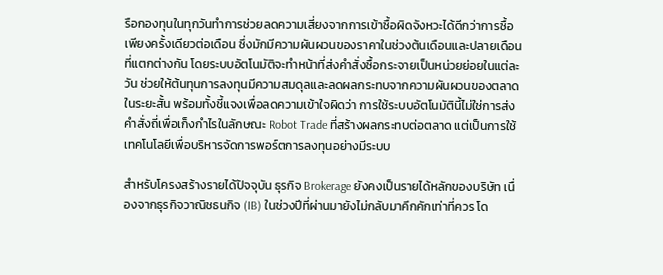รือกองทุนในทุกวันทำการช่วยลดความเสี่ยงจากการเข้าซื้อผิดจังหวะได้ดีกว่าการซื้อเพียงครั้งเดียวต่อเดือน ซึ่งมักมีความผันผวนของราคาในช่วงต้นเดือนและปลายเดือนที่แตกต่างกัน โดยระบบอัตโนมัติจะทำหน้าที่ส่งคำสั่งซื้อกระจายเป็นหน่วยย่อยในแต่ละวัน ช่วยให้ต้นทุนการลงทุนมีความสมดุลและลดผลกระทบจากความผันผวนของตลาดในระยะสั้น พร้อมทั้งชี้แจงเพื่อลดความเข้าใจผิดว่า การใช้ระบบอัตโนมัตินี้ไม่ใช่การส่งคำสั่งถี่เพื่อเก็งกำไรในลักษณะ Robot Trade ที่สร้างผลกระทบต่อตลาด แต่เป็นการใช้เทคโนโลยีเพื่อบริหารจัดการพอร์ตการลงทุนอย่างมีระบบ

สำหรับโครงสร้างรายได้ปัจจุบัน ธุรกิจ Brokerage ยังคงเป็นรายได้หลักของบริษัท เนื่องจากธุรกิจวาณิชธนกิจ (IB) ในช่วงปีที่ผ่านมายังไม่กลับมาคึกคักเท่าที่ควร โด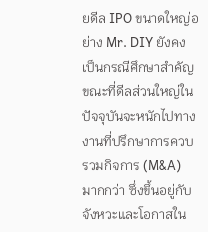ยดีล IPO ขนาดใหญ่อย่าง Mr. DIY ยังคงเป็นกรณีศึกษาสำคัญ ขณะที่ดีลส่วนใหญ่ในปัจจุบันจะหนักไปทางงานที่ปรึกษาการควบรวมกิจการ (M&A) มากกว่า ซึ่งขึ้นอยู่กับจังหวะและโอกาสใน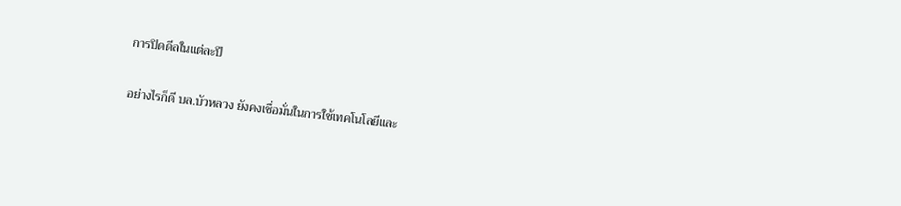การปิดดีลในแต่ละปี

อย่างไรก็ดี บล.บัวหลวง ยังคงเชื่อมั่นในการใช้เทคโนโลยีและ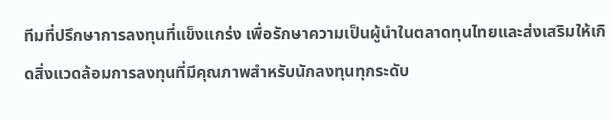ทีมที่ปรึกษาการลงทุนที่แข็งแกร่ง เพื่อรักษาความเป็นผู้นำในตลาดทุนไทยและส่งเสริมให้เกิดสิ่งแวดล้อมการลงทุนที่มีคุณภาพสำหรับนักลงทุนทุกระดับ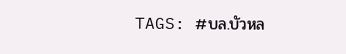TAGS: #บล.บัวหล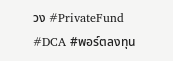วง #PrivateFund #DCA #พอร์ตลงทุน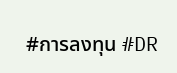#การลงทุน #DR